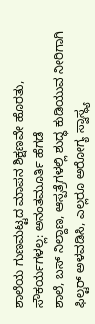ಶಾಲೆಯ ಗುಣಮಟ್ಟದ ಮಾಪನ ಶಿಕ್ಷಣವೇ ಹೊರತು, ಸೌಕರ್ಯಗಳಲ್ಲ: ಅನಂತಮೂರ್ತಿ ಹೆಗಡೆ
ಶಾಲೆ, ಬಸ್ ನಿಲ್ದಾಣ, ಆಸ್ಪತ್ರೆಗಳಲ್ಲಿ ಶುದ್ಧ ಕುಡಿಯುವ ನೀರಿಗಾಗಿ ಫಿಲ್ಟರ್ ಅಳವಡಿಸಿ, ಎಲ್ಲರೂ ಅರೋಗ್ಯ ಸ್ವಾಸ್ಥ್ಯ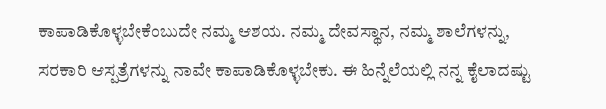ಕಾಪಾಡಿಕೊಳ್ಳಬೇಕೆಂಬುದೇ ನಮ್ಮ ಆಶಯ. ನಮ್ಮ ದೇವಸ್ಥಾನ, ನಮ್ಮ ಶಾಲೆಗಳನ್ನು, ಸರಕಾರಿ ಆಸ್ಪತ್ರೆಗಳನ್ನು ನಾವೇ ಕಾಪಾಡಿಕೊಳ್ಳಬೇಕು. ಈ ಹಿನ್ನೆಲೆಯಲ್ಲಿ ನನ್ನ ಕೈಲಾದಷ್ಟು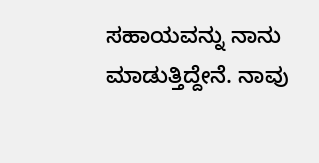ಸಹಾಯವನ್ನು ನಾನು ಮಾಡುತ್ತಿದ್ದೇನೆ. ನಾವು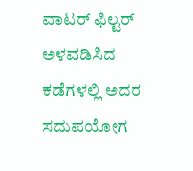ವಾಟರ್ ಫಿಲ್ಟರ್ ಅಳವಡಿಸಿದ ಕಡೆಗಳಲ್ಲಿ ಅದರ ಸದುಪಯೋಗ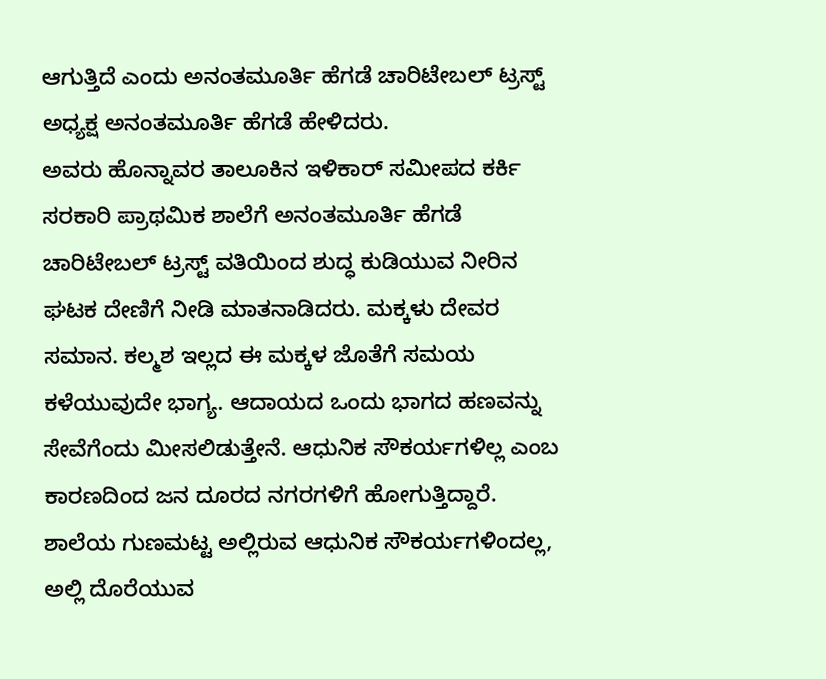ಆಗುತ್ತಿದೆ ಎಂದು ಅನಂತಮೂರ್ತಿ ಹೆಗಡೆ ಚಾರಿಟೇಬಲ್ ಟ್ರಸ್ಟ್ ಅಧ್ಯಕ್ಷ ಅನಂತಮೂರ್ತಿ ಹೆಗಡೆ ಹೇಳಿದರು.
ಅವರು ಹೊನ್ನಾವರ ತಾಲೂಕಿನ ಇಳಿಕಾರ್ ಸಮೀಪದ ಕರ್ಕಿ ಸರಕಾರಿ ಪ್ರಾಥಮಿಕ ಶಾಲೆಗೆ ಅನಂತಮೂರ್ತಿ ಹೆಗಡೆ ಚಾರಿಟೇಬಲ್ ಟ್ರಸ್ಟ್ ವತಿಯಿಂದ ಶುದ್ಧ ಕುಡಿಯುವ ನೀರಿನ ಘಟಕ ದೇಣಿಗೆ ನೀಡಿ ಮಾತನಾಡಿದರು. ಮಕ್ಕಳು ದೇವರ ಸಮಾನ. ಕಲ್ಮಶ ಇಲ್ಲದ ಈ ಮಕ್ಕಳ ಜೊತೆಗೆ ಸಮಯ ಕಳೆಯುವುದೇ ಭಾಗ್ಯ. ಆದಾಯದ ಒಂದು ಭಾಗದ ಹಣವನ್ನು ಸೇವೆಗೆಂದು ಮೀಸಲಿಡುತ್ತೇನೆ. ಆಧುನಿಕ ಸೌಕರ್ಯಗಳಿಲ್ಲ ಎಂಬ ಕಾರಣದಿಂದ ಜನ ದೂರದ ನಗರಗಳಿಗೆ ಹೋಗುತ್ತಿದ್ದಾರೆ. ಶಾಲೆಯ ಗುಣಮಟ್ಟ ಅಲ್ಲಿರುವ ಆಧುನಿಕ ಸೌಕರ್ಯಗಳಿಂದಲ್ಲ, ಅಲ್ಲಿ ದೊರೆಯುವ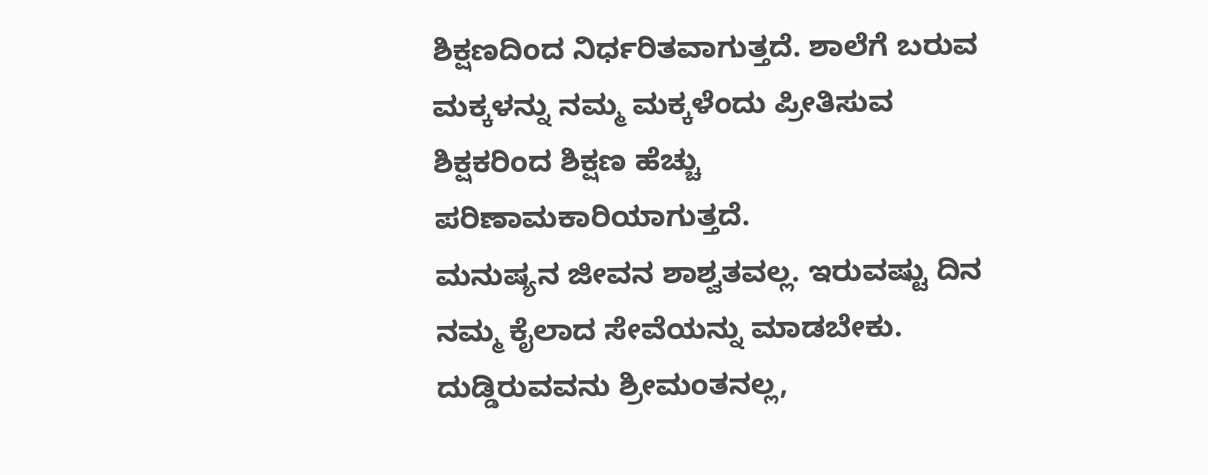ಶಿಕ್ಷಣದಿಂದ ನಿರ್ಧರಿತವಾಗುತ್ತದೆ. ಶಾಲೆಗೆ ಬರುವ ಮಕ್ಕಳನ್ನು ನಮ್ಮ ಮಕ್ಕಳೆಂದು ಪ್ರೀತಿಸುವ ಶಿಕ್ಷಕರಿಂದ ಶಿಕ್ಷಣ ಹೆಚ್ಚು ಪರಿಣಾಮಕಾರಿಯಾಗುತ್ತದೆ.
ಮನುಷ್ಯನ ಜೀವನ ಶಾಶ್ವತವಲ್ಲ. ಇರುವಷ್ಟು ದಿನ ನಮ್ಮ ಕೈಲಾದ ಸೇವೆಯನ್ನು ಮಾಡಬೇಕು. ದುಡ್ಡಿರುವವನು ಶ್ರೀಮಂತನಲ್ಲ,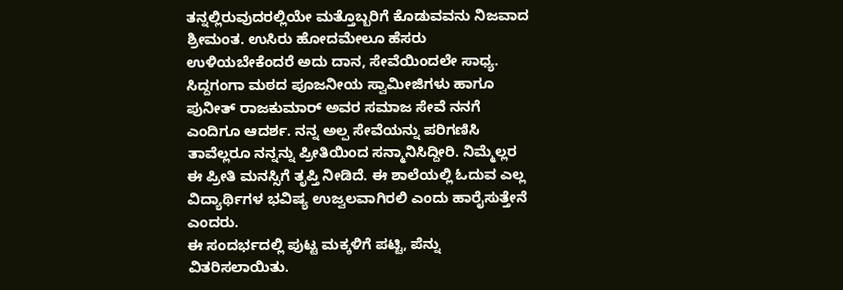ತನ್ನಲ್ಲಿರುವುದರಲ್ಲಿಯೇ ಮತ್ತೊಬ್ಬರಿಗೆ ಕೊಡುವವನು ನಿಜವಾದ ಶ್ರೀಮಂತ. ಉಸಿರು ಹೋದಮೇಲೂ ಹೆಸರು ಉಳಿಯಬೇಕೆಂದರೆ ಅದು ದಾನ, ಸೇವೆಯಿಂದಲೇ ಸಾಧ್ಯ. ಸಿದ್ದಗಂಗಾ ಮಠದ ಪೂಜನೀಯ ಸ್ವಾಮೀಜಿಗಳು ಹಾಗೂ ಪುನೀತ್ ರಾಜಕುಮಾರ್ ಅವರ ಸಮಾಜ ಸೇವೆ ನನಗೆ ಎಂದಿಗೂ ಆದರ್ಶ. ನನ್ನ ಅಲ್ಪ ಸೇವೆಯನ್ನು ಪರಿಗಣಿಸಿ ತಾವೆಲ್ಲರೂ ನನ್ನನ್ನು ಪ್ರೀತಿಯಿಂದ ಸನ್ಮಾನಿಸಿದ್ದೀರಿ. ನಿಮ್ಮೆಲ್ಲರ ಈ ಪ್ರೀತಿ ಮನಸ್ಸಿಗೆ ತೃಪ್ತಿ ನೀಡಿದೆ. ಈ ಶಾಲೆಯಲ್ಲಿ ಓದುವ ಎಲ್ಲ ವಿದ್ಯಾರ್ಥಿಗಳ ಭವಿಷ್ಯ ಉಜ್ವಲವಾಗಿರಲಿ ಎಂದು ಹಾರೈಸುತ್ತೇನೆ ಎಂದರು.
ಈ ಸಂದರ್ಭದಲ್ಲಿ ಪುಟ್ಟ ಮಕ್ಕಳಿಗೆ ಪಟ್ಟಿ, ಪೆನ್ನು ವಿತರಿಸಲಾಯಿತು.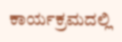ಕಾರ್ಯಕ್ರಮದಲ್ಲಿ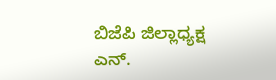ಬಿಜೆಪಿ ಜಿಲ್ಲಾಧ್ಯಕ್ಷ ಎನ್.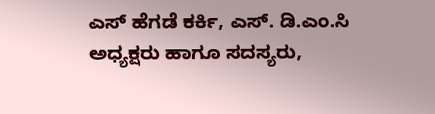ಎಸ್ ಹೆಗಡೆ ಕರ್ಕಿ, ಎಸ್. ಡಿ.ಎಂ.ಸಿ ಅಧ್ಯಕ್ಷರು ಹಾಗೂ ಸದಸ್ಯರು,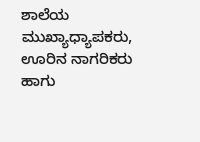ಶಾಲೆಯ ಮುಖ್ಯಾಧ್ಯಾಪಕರು, ಊರಿನ ನಾಗರಿಕರು ಹಾಗು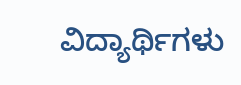ವಿದ್ಯಾರ್ಥಿಗಳು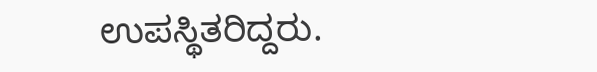ಉಪಸ್ಥಿತರಿದ್ದರು.